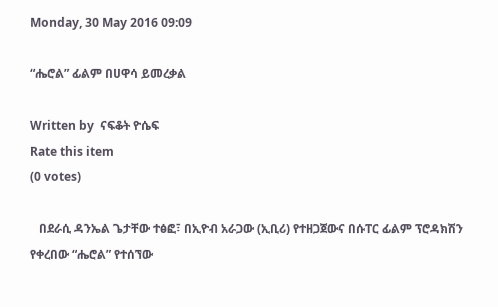Monday, 30 May 2016 09:09

“ሔሮል” ፊልም በሀዋሳ ይመረቃል

Written by  ናፍቆት ዮሴፍ
Rate this item
(0 votes)

   በደራሲ ዳንኤል ጌታቸው ተፅፎ፣ በኢዮብ አራጋው (ኢቢሪ) የተዘጋጀውና በሱፐር ፊልም ፕሮዳክሽን የቀረበው “ሔሮል” የተሰኘው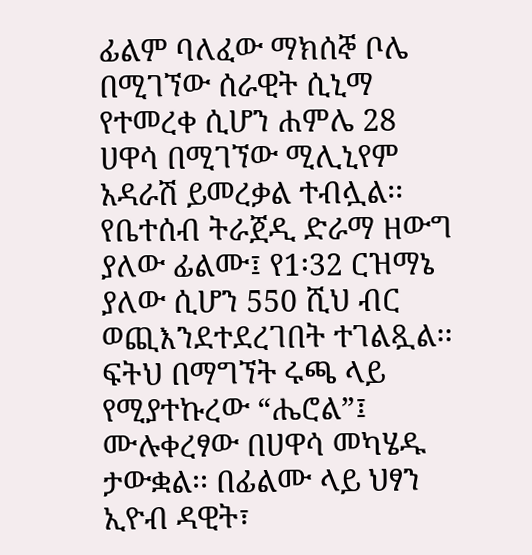ፊልም ባለፈው ማክሰኞ ቦሌ በሚገኘው ሰራዊት ሲኒማ የተመረቀ ሲሆን ሐምሌ 28 ሀዋሳ በሚገኘው ሚሊኒየም አዳራሽ ይመረቃል ተብሏል፡፡የቤተሰብ ትራጀዲ ድራማ ዘውግ ያለው ፊልሙ፤ የ1፡32 ርዝማኔ ያለው ሲሆን 550 ሺህ ብር ወጪእንደተደረገበት ተገልጿል፡፡ ፍትህ በማግኘት ሩጫ ላይ የሚያተኩረው “ሔሮል”፤ ሙሉቀረፃው በሀዋሳ መካሄዱ ታውቋል፡፡ በፊልሙ ላይ ህፃን ኢዮብ ዳዊት፣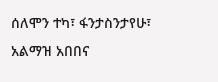ሰለሞን ተካ፣ ፋንታስንታየሁ፣ አልማዝ አበበና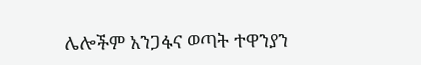ሌሎችም አንጋፋና ወጣት ተዋንያን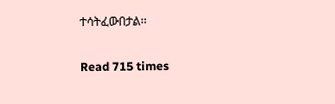ተሳትፈውበታል፡፡

Read 715 times